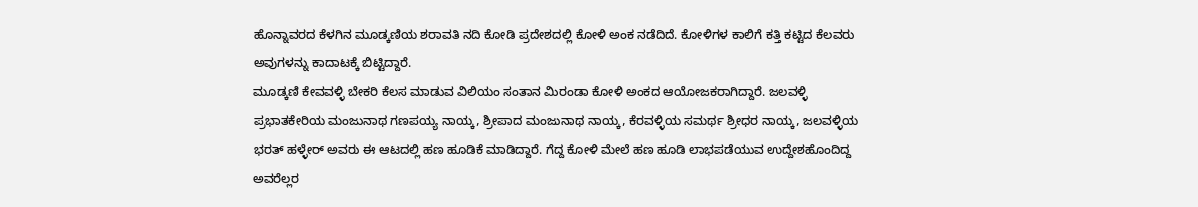ಹೊನ್ನಾವರದ ಕೆಳಗಿನ ಮೂಡ್ಕಣಿಯ ಶರಾವತಿ ನದಿ ಕೋಡಿ ಪ್ರದೇಶದಲ್ಲಿ ಕೋಳಿ ಅಂಕ ನಡೆದಿದೆ. ಕೋಳಿಗಳ ಕಾಲಿಗೆ ಕತ್ತಿ ಕಟ್ಟಿದ ಕೆಲವರು ಅವುಗಳನ್ನು ಕಾದಾಟಕ್ಕೆ ಬಿಟ್ಟಿದ್ದಾರೆ.
ಮೂಡ್ಕಣಿ ಕೇವವಳ್ಳಿ ಬೇಕರಿ ಕೆಲಸ ಮಾಡುವ ವಿಲಿಯಂ ಸಂತಾನ ಮಿರಂಡಾ ಕೋಳಿ ಅಂಕದ ಆಯೋಜಕರಾಗಿದ್ದಾರೆ. ಜಲವಳ್ಳಿ ಪ್ರಭಾತಕೇರಿಯ ಮಂಜುನಾಥ ಗಣಪಯ್ಯ ನಾಯ್ಕ, ಶ್ರೀಪಾದ ಮಂಜುನಾಥ ನಾಯ್ಕ, ಕೆರವಳ್ಳಿಯ ಸಮರ್ಥ ಶ್ರೀಧರ ನಾಯ್ಕ, ಜಲವಳ್ಳಿಯ ಭರತ್ ಹಳ್ಳೇರ್ ಅವರು ಈ ಆಟದಲ್ಲಿ ಹಣ ಹೂಡಿಕೆ ಮಾಡಿದ್ದಾರೆ. ಗೆದ್ದ ಕೋಳಿ ಮೇಲೆ ಹಣ ಹೂಡಿ ಲಾಭಪಡೆಯುವ ಉದ್ದೇಶಹೊಂದಿದ್ದ ಅವರೆಲ್ಲರ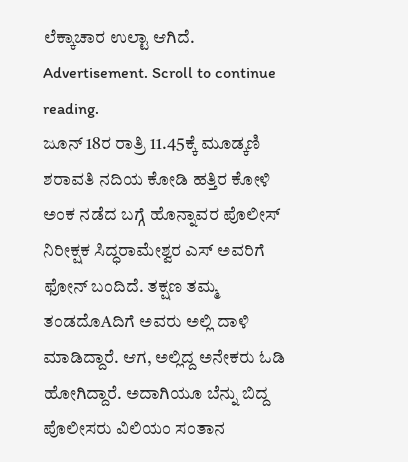ಲೆಕ್ಕಾಚಾರ ಉಲ್ಟಾ ಆಗಿದೆ.
Advertisement. Scroll to continue reading.
ಜೂನ್ 18ರ ರಾತ್ರಿ 11.45ಕ್ಕೆ ಮೂಡ್ಕಣಿ ಶರಾವತಿ ನದಿಯ ಕೋಡಿ ಹತ್ತಿರ ಕೋಳಿ ಅಂಕ ನಡೆದ ಬಗ್ಗೆ ಹೊನ್ನಾವರ ಪೊಲೀಸ್ ನಿರೀಕ್ಷಕ ಸಿದ್ಧರಾಮೇಶ್ವರ ಎಸ್ ಅವರಿಗೆ ಫೋನ್ ಬಂದಿದೆ. ತಕ್ಷಣ ತಮ್ಮ ತಂಡದೊAದಿಗೆ ಅವರು ಅಲ್ಲಿ ದಾಳಿ ಮಾಡಿದ್ದಾರೆ. ಆಗ, ಅಲ್ಲಿದ್ದ ಅನೇಕರು ಓಡಿ ಹೋಗಿದ್ದಾರೆ. ಅದಾಗಿಯೂ ಬೆನ್ನು ಬಿದ್ದ ಪೊಲೀಸರು ವಿಲಿಯಂ ಸಂತಾನ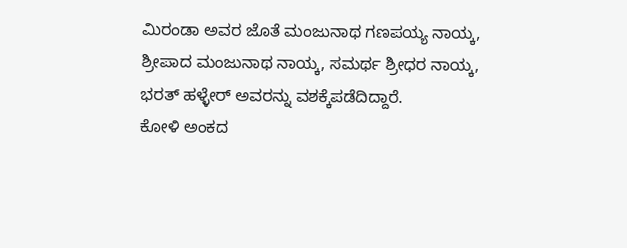ಮಿರಂಡಾ ಅವರ ಜೊತೆ ಮಂಜುನಾಥ ಗಣಪಯ್ಯ ನಾಯ್ಕ, ಶ್ರೀಪಾದ ಮಂಜುನಾಥ ನಾಯ್ಕ, ಸಮರ್ಥ ಶ್ರೀಧರ ನಾಯ್ಕ, ಭರತ್ ಹಳ್ಳೇರ್ ಅವರನ್ನು ವಶಕ್ಕೆಪಡೆದಿದ್ದಾರೆ.
ಕೋಳಿ ಅಂಕದ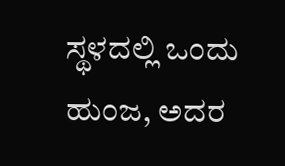ಸ್ಥಳದಲ್ಲಿ ಒಂದು ಹುಂಜ, ಅದರ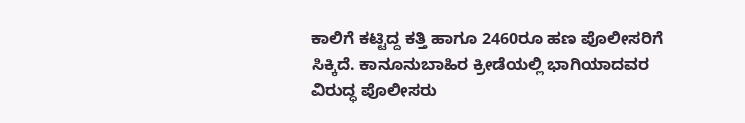ಕಾಲಿಗೆ ಕಟ್ಟಿದ್ದ ಕತ್ತಿ ಹಾಗೂ 2460ರೂ ಹಣ ಪೊಲೀಸರಿಗೆ ಸಿಕ್ಕಿದೆ. ಕಾನೂನುಬಾಹಿರ ಕ್ರೀಡೆಯಲ್ಲಿ ಭಾಗಿಯಾದವರ ವಿರುದ್ಧ ಪೊಲೀಸರು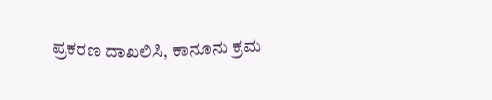ಪ್ರಕರಣ ದಾಖಲಿಸಿ, ಕಾನೂನು ಕ್ರಮ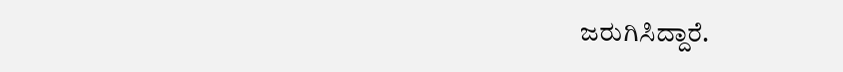ಜರುಗಿಸಿದ್ದಾರೆ.